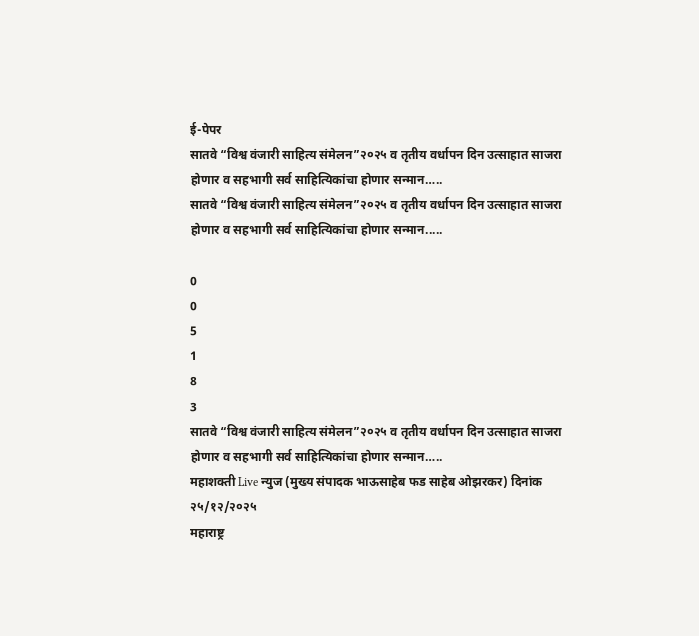ई-पेपर
सातवे “विश्व वंजारी साहित्य संमेलन”२०२५ व तृतीय वर्धापन दिन उत्साहात साजरा होणार व सहभागी सर्व साहित्यिकांचा होणार सन्मान…..
सातवे “विश्व वंजारी साहित्य संमेलन”२०२५ व तृतीय वर्धापन दिन उत्साहात साजरा होणार व सहभागी सर्व साहित्यिकांचा होणार सन्मान.....

0
0
5
1
8
3
सातवे “विश्व वंजारी साहित्य संमेलन”२०२५ व तृतीय वर्धापन दिन उत्साहात साजरा होणार व सहभागी सर्व साहित्यिकांचा होणार सन्मान…..
महाशक्ती Live न्युज (मुख्य संपादक भाऊसाहेब फड साहेब ओझरकर) दिनांक २५/१२/२०२५
महाराष्ट्र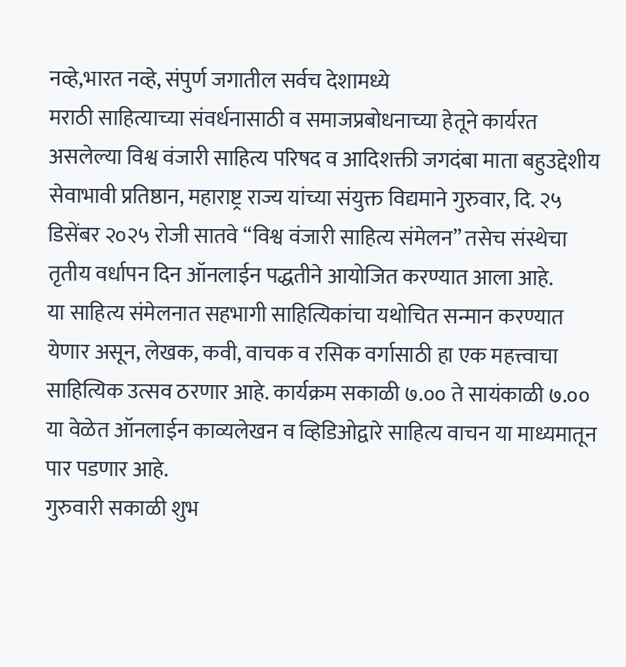नव्हे,भारत नव्हे, संपुर्ण जगातील सर्वच देशामध्ये
मराठी साहित्याच्या संवर्धनासाठी व समाजप्रबोधनाच्या हेतूने कार्यरत असलेल्या विश्व वंजारी साहित्य परिषद व आदिशक्ती जगदंबा माता बहुउद्देशीय सेवाभावी प्रतिष्ठान, महाराष्ट्र राज्य यांच्या संयुक्त विद्यमाने गुरुवार, दि. २५ डिसेंबर २०२५ रोजी सातवे “विश्व वंजारी साहित्य संमेलन” तसेच संस्थेचा तृतीय वर्धापन दिन ऑनलाईन पद्धतीने आयोजित करण्यात आला आहे.
या साहित्य संमेलनात सहभागी साहित्यिकांचा यथोचित सन्मान करण्यात येणार असून, लेखक, कवी, वाचक व रसिक वर्गासाठी हा एक महत्त्वाचा साहित्यिक उत्सव ठरणार आहे. कार्यक्रम सकाळी ७.०० ते सायंकाळी ७.०० या वेळेत ऑनलाईन काव्यलेखन व व्हिडिओद्वारे साहित्य वाचन या माध्यमातून पार पडणार आहे.
गुरुवारी सकाळी शुभ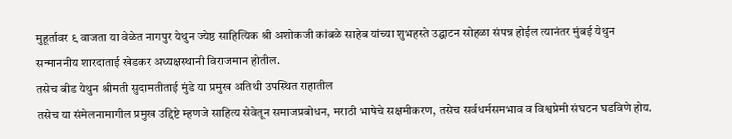मुहूर्तावर ९ वाजता या वेळेत नागपुर येथुन ज्येष्ठ साहित्यिक श्री अशोकजी कांबळे साहेब यांच्या शुभहस्ते उद्घाटन सोहळा संपन्न होईल त्यानंतर मुंबई येथुन सन्माननीय शारदाताई खेडकर अध्यक्षस्थानी विराजमान होतील.
तसेच बीड येथुन श्रीमती सुदामतीताई मुंडे या प्रमुख अतिथी उपस्थित राहातील
तसेच या संमेलनामागील प्रमुख उद्दिष्टे म्हणजे साहित्य सेवेतून समाजप्रबोधन, मराठी भाषेचे सक्षमीकरण, तसेच सर्वधर्मसमभाव व विश्वप्रेमी संघटन घडविणे होय.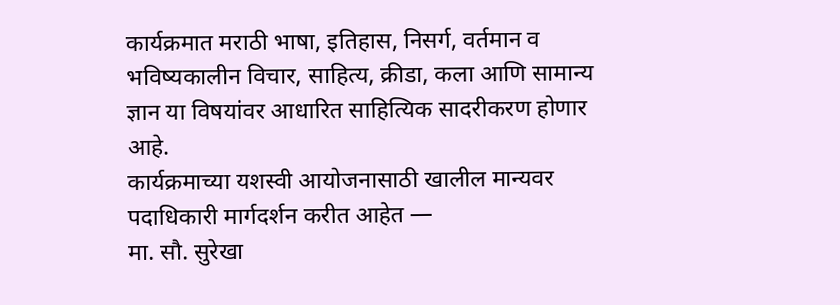कार्यक्रमात मराठी भाषा, इतिहास, निसर्ग, वर्तमान व भविष्यकालीन विचार, साहित्य, क्रीडा, कला आणि सामान्य ज्ञान या विषयांवर आधारित साहित्यिक सादरीकरण होणार आहे.
कार्यक्रमाच्या यशस्वी आयोजनासाठी खालील मान्यवर पदाधिकारी मार्गदर्शन करीत आहेत —
मा. सौ. सुरेखा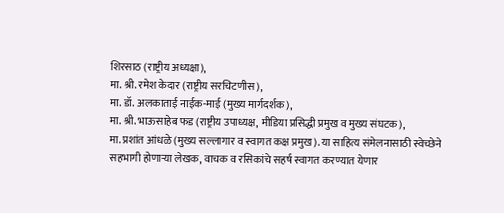शिरसाठ (राष्ट्रीय अध्यक्षा),
मा. श्री. रमेश केदार (राष्ट्रीय सरचिटणीस),
मा. डॉ. अलकाताई नाईक-माई (मुख्य मार्गदर्शक),
मा. श्री. भाऊसाहेब फड (राष्ट्रीय उपाध्यक्ष, मीडिया प्रसिद्धी प्रमुख व मुख्य संघटक),
मा. प्रशांत आंधळे (मुख्य सल्लागार व स्वागत कक्ष प्रमुख). या साहित्य संमेलनासाठी स्वेच्छेने सहभागी होणाऱ्या लेखक, वाचक व रसिकांचे सहर्ष स्वागत करण्यात येणार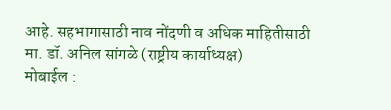आहे. सहभागासाठी नाव नोंदणी व अधिक माहितीसाठी
मा. डॉ. अनिल सांगळे (राष्ट्रीय कार्याध्यक्ष)
मोबाईल :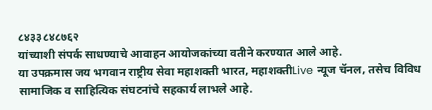८४३३८४८७६२
यांच्याशी संपर्क साधण्याचे आवाहन आयोजकांच्या वतीने करण्यात आले आहे.
या उपक्रमास जय भगवान राष्ट्रीय सेवा महाशक्ती भारत, महाशक्तीLive न्यूज चॅनल, तसेच विविध सामाजिक व साहित्यिक संघटनांचे सहकार्य लाभले आहे.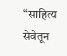“साहित्य सेवेतून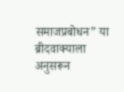समाजप्रबोधन” या ब्रीदवाक्याला अनुसरून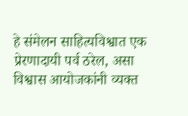हे संमेलन साहित्यविश्वात एक प्रेरणादायी पर्व ठरेल, असा विश्वास आयोजकांनी व्यक्त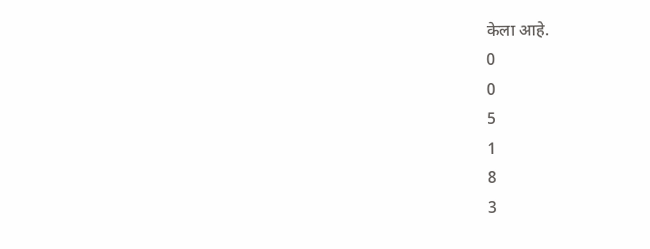केला आहे.
0
0
5
1
8
3